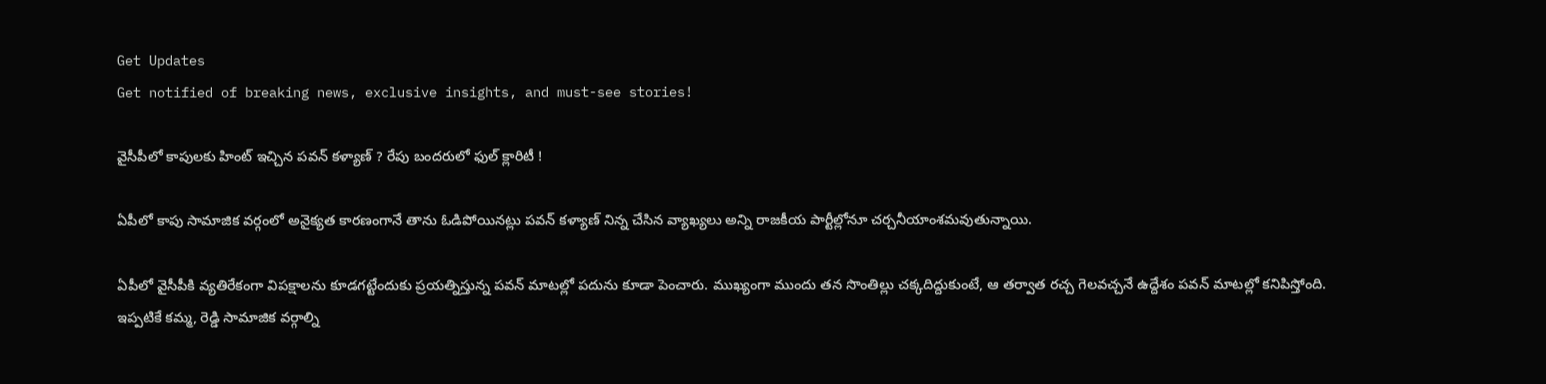Get Updates
Get notified of breaking news, exclusive insights, and must-see stories!

వైసీపీలో కాపులకు హింట్ ఇచ్చిన పవన్ కళ్యాణ్ ? రేపు బందరులో ఫుల్ క్లారిటీ !

ఏపీలో కాపు సామాజిక వర్గంలో అనైక్యత కారణంగానే తాను ఓడిపోయినట్లు పవన్ కళ్యాణ్ నిన్న చేసిన వ్యాఖ్యలు అన్ని రాజకీయ పార్టీల్లోనూ చర్చనీయాంశమవుతున్నాయి.

ఏపీలో వైసీపీకి వ్యతిరేకంగా విపక్షాలను కూడగట్టేందుకు ప్రయత్నిస్తున్న పవన్ మాటల్లో పదును కూడా పెంచారు. ముఖ్యంగా ముందు తన సొంతిల్లు చక్కదిద్దుకుంటే, ఆ తర్వాత రచ్చ గెలవచ్చనే ఉద్దేశం పవన్ మాటల్లో కనిపిస్తోంది. ఇప్పటికే కమ్మ, రెడ్డి సామాజిక వర్గాల్ని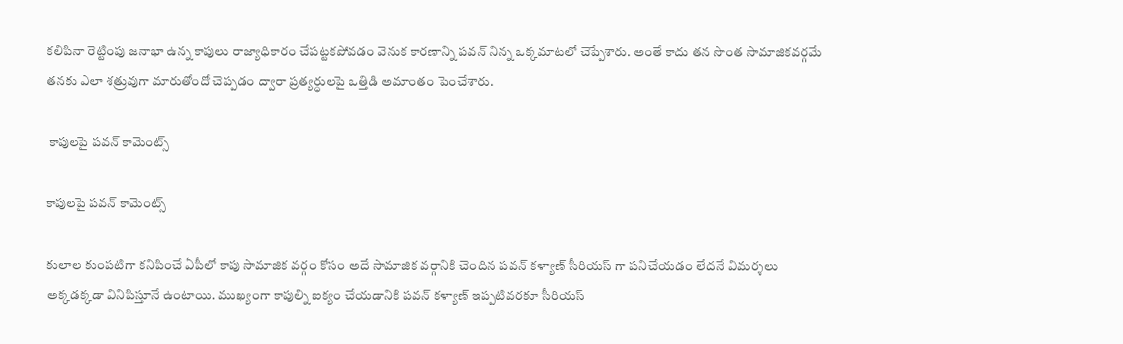కలిపినా రెట్టింపు జనాభా ఉన్న కాపులు రాజ్యాధికారం చేపట్టకపోవడం వెనుక కారణాన్ని పవన్ నిన్న ఒక్కమాటలో చెప్పేశారు. అంతే కాదు తన సొంత సామాజికవర్గమే తనకు ఎలా శత్రువుగా మారుతోందో చెప్పడం ద్వారా ప్రత్యర్ధులపై ఒత్తిడి అమాంతం పెంచేశారు.

 కాపులపై పవన్ కామెంట్స్

కాపులపై పవన్ కామెంట్స్

కులాల కుంపటిగా కనిపించే ఏపీలో కాపు సామాజిక వర్గం కోసం అదే సామాజిక వర్గానికి చెందిన పవన్ కళ్యాణ్ సీరియస్ గా పనిచేయడం లేదనే విమర్శలు అక్కడక్కడా వినిపిస్తూనే ఉంటాయి. ముఖ్యంగా కాపుల్ని ఐక్యం చేయడానికి పవన్ కళ్యాణ్ ఇప్పటివరకూ సీరియస్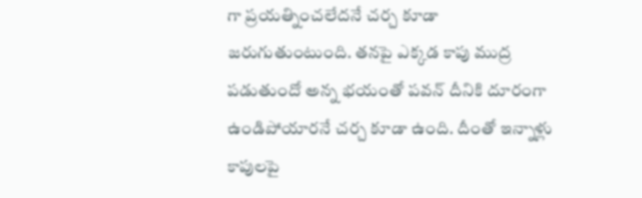గా ప్రయత్నించలేదనే చర్చ కూడా జరుగుతుంటుంది. తనపై ఎక్కడ కాపు ముద్ర పడుతుందో అన్న భయంతో పవన్ దీనికి దూరంగా ఉండిపోయారనే చర్చ కూడా ఉంది. దీంతో ఇన్నాళ్లు కాపులపై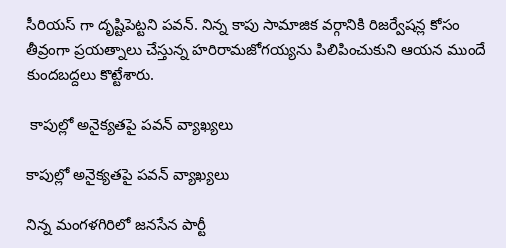సీరియస్ గా దృష్టిపెట్టని పవన్. నిన్న కాపు సామాజిక వర్గానికి రిజర్వేషన్ల కోసం తీవ్రంగా ప్రయత్నాలు చేస్తున్న హరిరామజోగయ్యను పిలిపించుకుని ఆయన ముందే కుందబద్దలు కొట్టేశారు.

 కాపుల్లో అనైక్యతపై పవన్ వ్యాఖ్యలు

కాపుల్లో అనైక్యతపై పవన్ వ్యాఖ్యలు

నిన్న మంగళగిరిలో జనసేన పార్టీ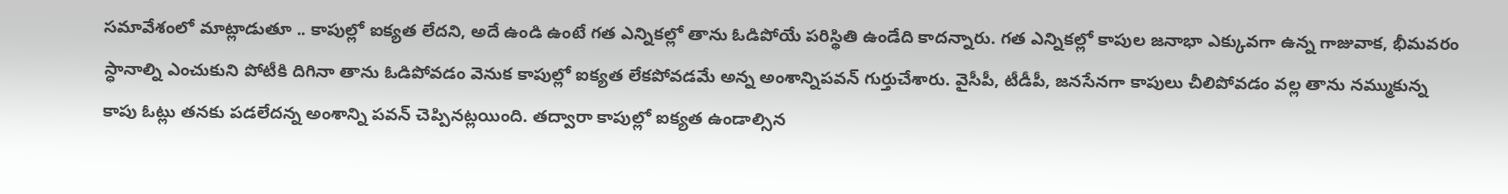సమావేశంలో మాట్లాడుతూ .. కాపుల్లో ఐక్యత లేదని, అదే ఉండి ఉంటే గత ఎన్నికల్లో తాను ఓడిపోయే పరిస్థితి ఉండేది కాదన్నారు. గత ఎన్నికల్లో కాపుల జనాభా ఎక్కువగా ఉన్న గాజువాక, భీమవరం స్ధానాల్ని ఎంచుకుని పోటీకి దిగినా తాను ఓడిపోవడం వెనుక కాపుల్లో ఐక్యత లేకపోవడమే అన్న అంశాన్నిపవన్ గుర్తుచేశారు. వైసీపీ, టీడీపీ, జనసేనగా కాపులు చీలిపోవడం వల్ల తాను నమ్ముకున్న కాపు ఓట్లు తనకు పడలేదన్న అంశాన్ని పవన్ చెప్పినట్లయింది. తద్వారా కాపుల్లో ఐక్యత ఉండాల్సిన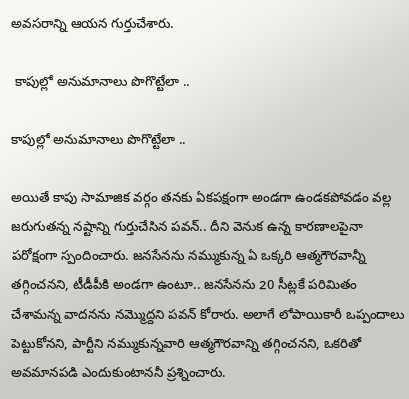అవసరాన్ని ఆయన గుర్తుచేశారు.

 కాపుల్లో అనుమానాలు పొగొట్టేలా ..

కాపుల్లో అనుమానాలు పొగొట్టేలా ..

అయితే కాపు సామాజిక వర్గం తనకు ఏకపక్షంగా అండగా ఉండకపోవడం వల్ల జరుగుతన్న నష్టాన్ని గుర్తుచేసిన పవన్.. దీని వెనుక ఉన్న కారణాలపైనా పరోక్షంగా స్పందించారు. జనసేనను నమ్ముకున్న ఏ ఒక్కరి ఆత్మగౌరవాన్నీ తగ్గించనని, టీడీపీకి అండగా ఉంటూ.. జనసేనను 20 సీట్లకే పరిమితం చేశామన్న వాదనను నమ్మొద్దని పవన్ కోరారు. అలాగే లోపాయికారీ ఒప్పందాలు పెట్టుకోనని, పార్టీని నమ్ముకున్నవారి ఆత్మగౌరవాన్ని తగ్గించనని, ఒకరితో అవమానపడి ఎందుకుంటాననీ ప్రశ్నించారు.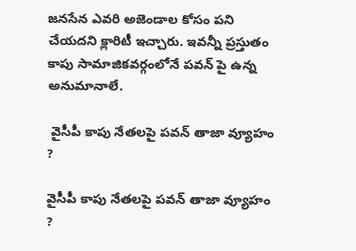జనసేన ఎవరి అజెండాల కోసం పని చేయదని క్లారిటీ ఇచ్చారు. ఇవన్నీ ప్రస్తుతం కాపు సామాజికవర్గంలోనే పవన్ పై ఉన్న అనుమానాలే.

 వైసీపీ కాపు నేతలపై పవన్ తాజా వ్యూహం ?

వైసీపీ కాపు నేతలపై పవన్ తాజా వ్యూహం ?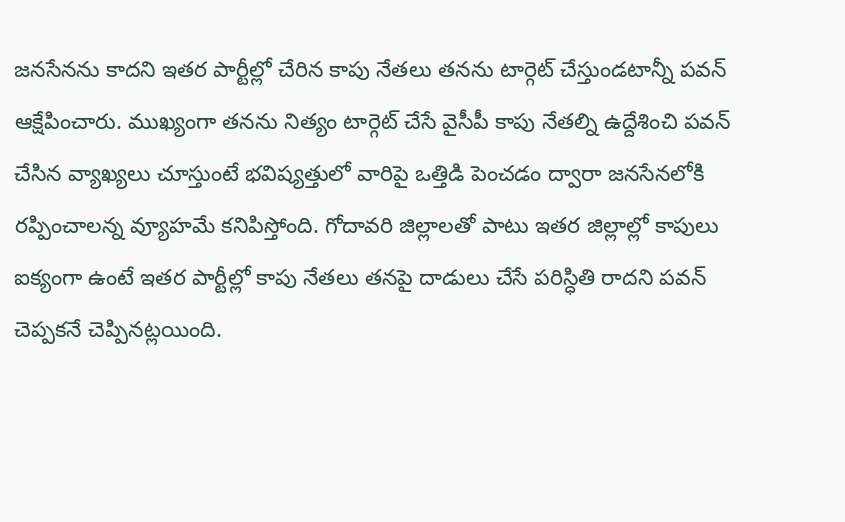జనసేనను కాదని ఇతర పార్టీల్లో చేరిన కాపు నేతలు తనను టార్గెట్ చేస్తుండటాన్నీ పవన్ ఆక్షేపించారు. ముఖ్యంగా తనను నిత్యం టార్గెట్ చేసే వైసీపీ కాపు నేతల్ని ఉద్దేశించి పవన్ చేసిన వ్యాఖ్యలు చూస్తుంటే భవిష్యత్తులో వారిపై ఒత్తిడి పెంచడం ద్వారా జనసేనలోకి రప్పించాలన్న వ్యూహమే కనిపిస్తోంది. గోదావరి జిల్లాలతో పాటు ఇతర జిల్లాల్లో కాపులు ఐక్యంగా ఉంటే ఇతర పార్టీల్లో కాపు నేతలు తనపై దాడులు చేసే పరిస్ధితి రాదని పవన్ చెప్పకనే చెప్పినట్లయింది.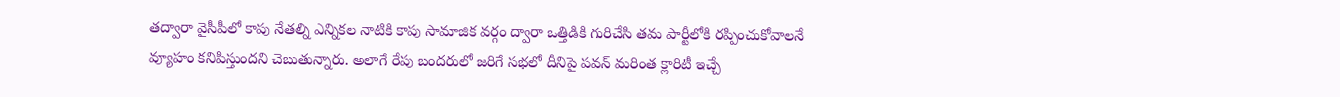తద్వారా వైసీపీలో కాపు నేతల్ని ఎన్నికల నాటికి కాపు సామాజిక వర్గం ద్వారా ఒత్తిడికి గురిచేసి తమ పార్టీలోకి రప్పించుకోవాలనే వ్యూహం కనిపిస్తుందని చెబుతున్నారు. అలాగే రేపు బందరులో జరిగే సభలో దీనిపై పవన్ మరింత క్లారిటీ ఇచ్చే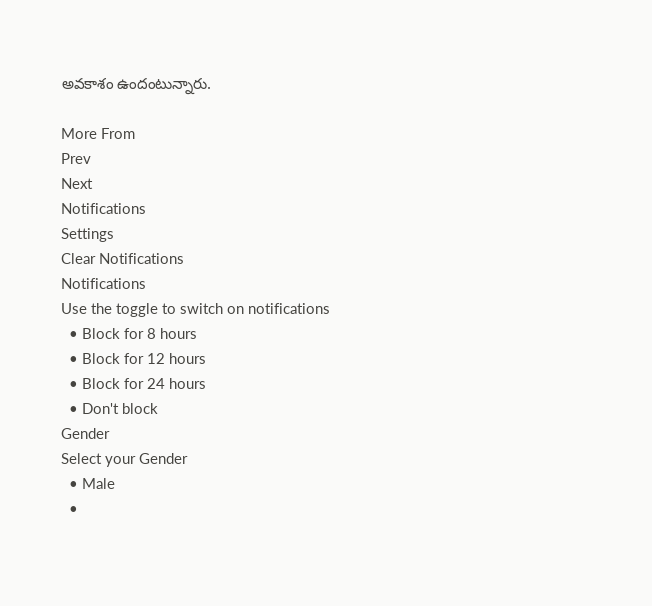అవకాశం ఉందంటున్నారు.

More From
Prev
Next
Notifications
Settings
Clear Notifications
Notifications
Use the toggle to switch on notifications
  • Block for 8 hours
  • Block for 12 hours
  • Block for 24 hours
  • Don't block
Gender
Select your Gender
  • Male
  •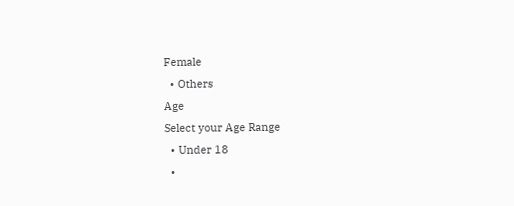Female
  • Others
Age
Select your Age Range
  • Under 18
  •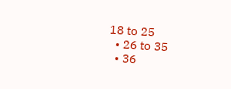18 to 25
  • 26 to 35
  • 36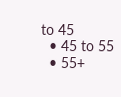to 45
  • 45 to 55
  • 55+